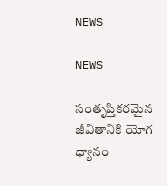NEWS

NEWS

సంతృప్తికరమైన జీవితానికి యోగ ధ్యానం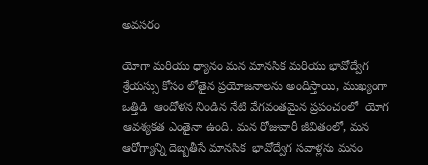అవసరం

యోగా మరియు ధ్యానం మన మానసిక మరియు భావోద్వేగ శ్రేయస్సు కోసం లోతైన ప్రయోజనాలను అందిస్తాయి, ముఖ్యంగా ఒత్తిడి  ఆందోళన నిండిన నేటి వేగవంతమైన ప్రపంచంలో  యోగ ఆవశ్యకత ఎంతైనా ఉంది. మన రోజువారీ జీవితంలో, మన ఆరోగ్యాన్ని దెబ్బతీసే మానసిక  భావోద్వేగ సవాళ్లను మనం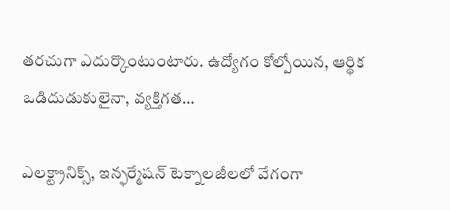తరచుగా ఎదుర్కొంటుంటారు. ఉద్యోగం కోల్పోయిన, ఆర్థిక ఒడిదుడుకులైనా, వ్యక్తిగత…

ఎలక్ట్రానిక్స్‌, ఇన్ఫర్మేషన్‌ టెక్నాలజీలలో వేగంగా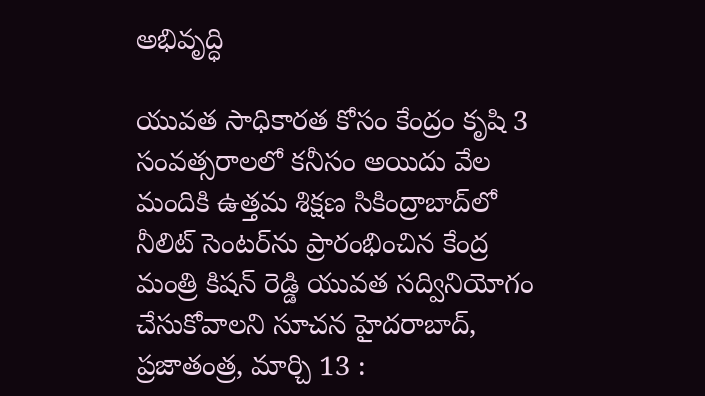అభివృద్ధి

యువత సాధికారత కోసం కేంద్రం కృషి 3 సంవత్సరాలలో కనీసం అయిదు వేల మందికి ఉత్తమ శిక్షణ సికింద్రాబాద్‌లో నీలిట్‌ సెంటర్‌ను ప్రారంభించిన కేంద్ర మంత్రి కిషన్‌ రెడ్డి యువత సద్వినియోగం చేసుకోవాలని సూచన హైదరాబాద్‌, ప్రజాతంత్ర, మార్చి 13 :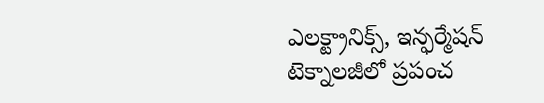ఎలక్ట్రానిక్స్‌, ఇన్ఫర్మేషన్‌ టెక్నాలజీలో ప్రపంచ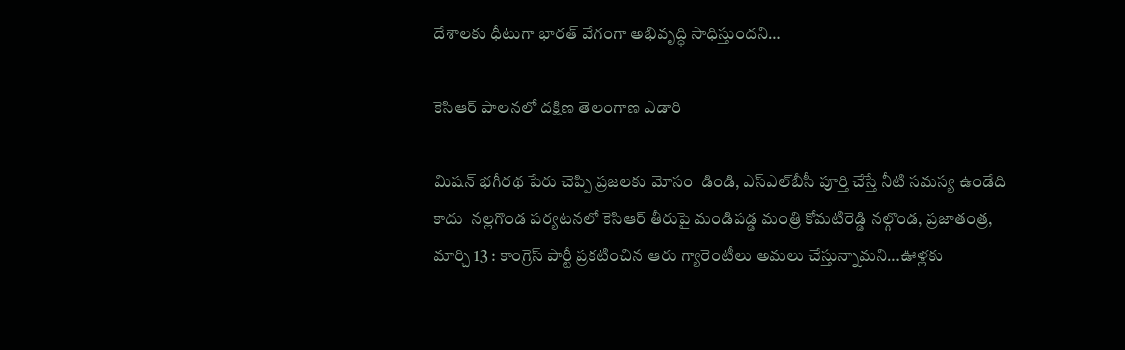దేశాలకు ధీటుగా భారత్‌ వేగంగా అభివృద్ధి సాధిస్తుందని…

కెసిఆర్‌ పాలనలో దక్షిణ తెలంగాణ ఎడారి

మిషన్‌ భగీరథ పేరు చెప్పి ప్రజలకు మోసం  డిండి, ఎస్‌ఎల్‌బీసీ పూర్తి చేస్తే నీటి సమస్య ఉండేది కాదు  నల్లగొండ పర్యటనలో కెసిఆర్‌ తీరుపై మండిపడ్డ మంత్రి కోమటిరెడ్డి నల్గొండ, ప్రజాతంత్ర, మార్చి 13 : కాంగ్రెస్‌ పార్టీ ప్రకటించిన ఆరు గ్యారెంటీలు అమలు చేస్తున్నామని…ఊళ్లకు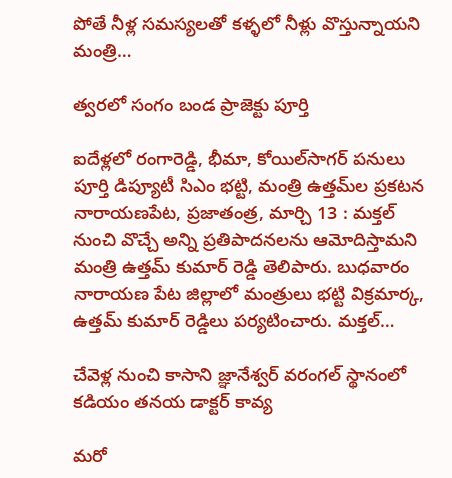పోతే నీళ్ల సమస్యలతో కళ్ళలో నీళ్లు వొస్తున్నాయని మంత్రి…

త్వరలో సంగం బండ ప్రాజెక్టు పూర్తి

ఐదేళ్లలో రంగారెడ్డి, భీమా, కోయిల్‌సాగర్‌ పనులు పూర్తి డిప్యూటీ సిఎం భట్టి, మంత్రి ఉత్తమ్‌ల ప్రకటన నారాయణపేట, ప్రజాతంత్ర, మార్చి 13 : మక్తల్‌ నుంచి వొచ్చే అన్ని ప్రతిపాదనలను ఆమోదిస్తామని మంత్రి ఉత్తమ్‌ కుమార్‌ రెడ్డి తెలిపారు. బుధవారం నారాయణ పేట జిల్లాలో మంత్రులు భట్టి విక్రమార్క, ఉత్తమ్‌ కుమార్‌ రెడ్డిలు పర్యటించారు. మక్తల్‌…

చేవెళ్ల నుంచి కాసాని జ్ఞానేశ్వర్‌ వరంగల్‌ స్థానంలో కడియం తనయ డాక్టర్‌ కావ్య

మరో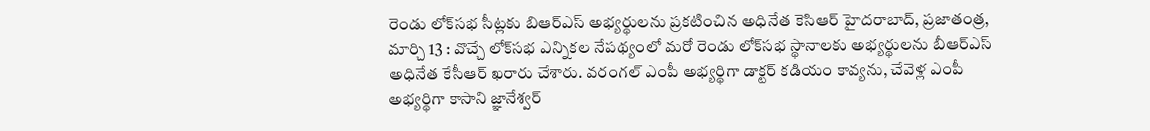రెండు లోక్‌సభ సీట్లకు బిఆర్‌ఎస్‌ అభ్యర్థులను ప్రకటించిన అధినేత కెసిఆర్‌ హైదరాబాద్‌, ప్రజాతంత్ర, మార్చి 13 : వొచ్చే లోక్‌సభ ఎన్నికల నేపథ్యంలో మరో రెండు లోక్‌సభ స్థానాలకు అభ్యర్థులను బీఆర్‌ఎస్‌ అధినేత కేసీఆర్‌ ఖరారు చేశారు. వరంగల్‌ ఎంపీ అభ్యర్థిగా డాక్టర్‌ కడియం కావ్యను, చేవెళ్ల ఎంపీ అభ్యర్థిగా కాసాని జ్ఞానేశ్వర్‌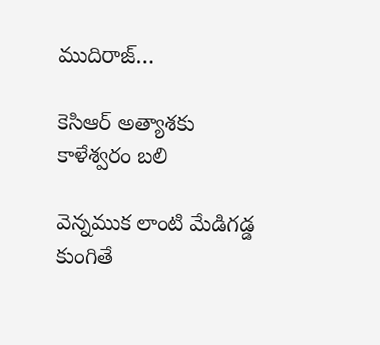ముదిరాజ్‌…

కెసిఆర్‌ అత్యాశకు కాళేశ్వరం బలి

వెన్నముక లాంటి మేడిగడ్డ కుంగితే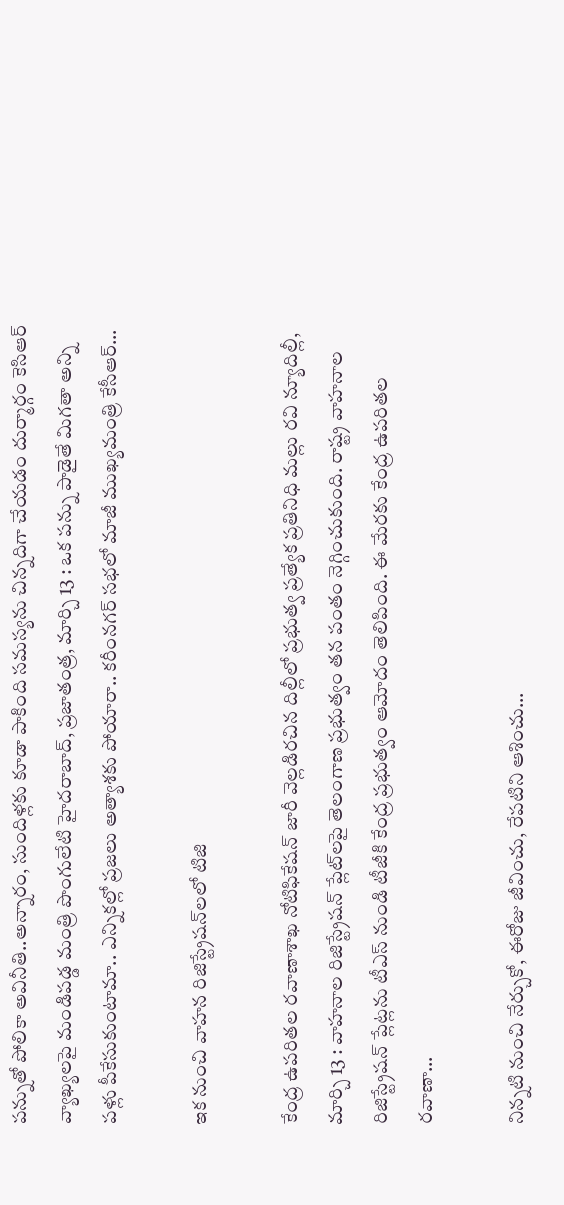పన్నుతో పోలికా అవినీతి..అన్నారం, సుందిళ్లకు కూడా పాకింది సమస్యను చిన్నదిగా చేయడం దుర్మార్గం కెసిఆర్‌ వ్యాఖ్యలపై మండిపడ్డ మంత్రి పొంగులేటి హైదరాబాద్‌, ప్రజాతంత్ర, మార్చి 13 : ఒక పన్ను పాడైతే మిగతా అన్ని పళ్లు పీకేసుకుంటామా.. ఎన్నికల్లో ప్రజలు అత్యాశకు పోయారా.. కరీంనగర్‌ సభలో మాజీ ముఖ్యమంత్రి కేసీఆర్‌…

ఇక నుంచి వాహన రిజిస్ట్రేషన్‌లలో టిజి

కేంద్ర ఉపరితల రవాణాశాఖ నోటిఫికేషన్‌ జారీ వెల్లడిరచిన దిల్లీలో ప్రభుత్వ ప్రత్యేక ప్రతినిధి మల్లు రవి న్యూదిల్లీ, మార్చి 13 : వాహనాల రిజిస్ట్రేషన్‌ ప్లేట్‌లపై తెలంగాణ ప్రభుత్వం తన పంతం నెగ్గించుకుంది. రాష్ట్ర వాహనాల రిజిస్ట్రేషన్‌ ప్లేట్లను టీఎస్‌ నుండి టీజీకి కేంద్ర ప్రభుత్వం ఆమోదం తెలిపింది. ఈ మేరకు కేంద్ర ఉపరితల రవాణా…

నిన్నటి నుంచి నేర్చుకో, ఈరోజు జీవించు, రేపటిని ఆశించు…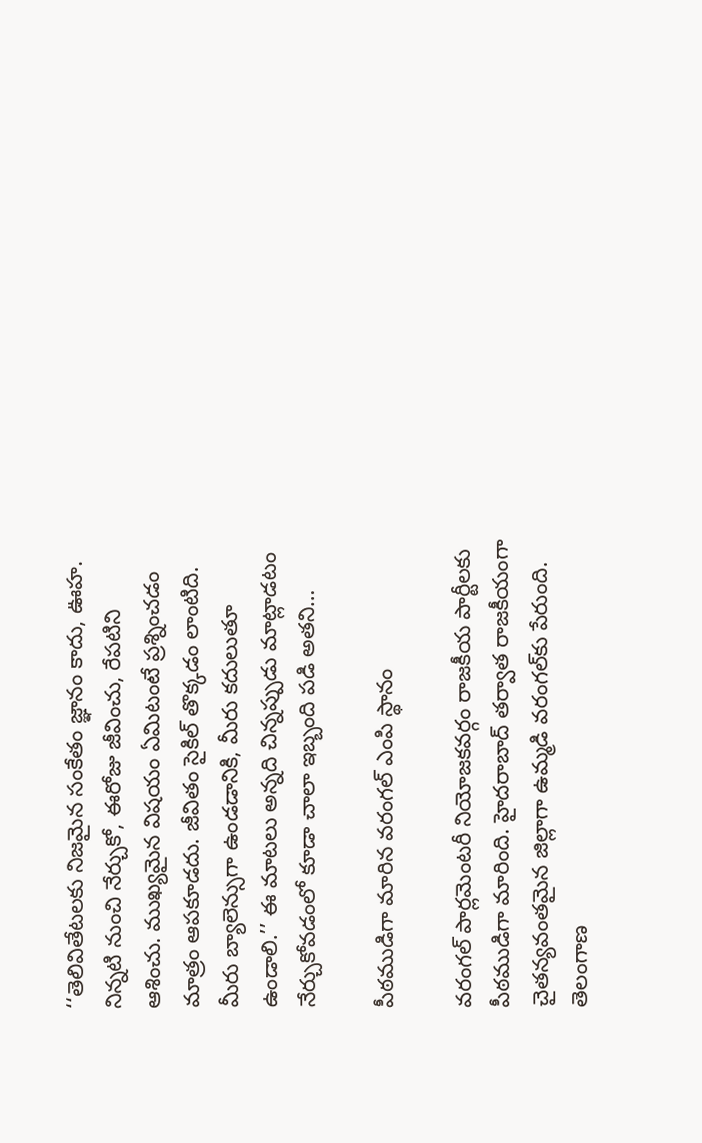‘‘తెలివితేటలకు నిజమైన సంకేతం జ్ఞానం కాదు, ఊహ. నిన్నటి నుంచి నేర్చుకో, ఈరోజు జీవించు, రేపటిని ఆశించు. ముఖ్యమైన విషయం ఏమిటంటే ప్రశ్నించడం మాత్రం ఆపకూడదు. జీవితం సైకిల్‌ తొక్కడం లాంటిది. మీరు బ్యాలెన్సుగా ఉండడానికి, మీరు కదులుతూ ఉండాలి.’’ ఈ మాటలు అన్నది చిన్నప్పుడు మాట్లాడటం నేర్చుకోవడంలో కూడా చాలా ఇబ్బంది పడి అతని…

పీఠముడిగా మారిన వరంగల్‌ ఎంపి స్థానం

వరంగల్‌ పార్లమెంటరీ నియోజకవర్గం రాజకీయ పార్టీలకు పీఠముడిగా మారింది. హైదరాబాద్‌ తర్వాత రాజకీయంగా చైతన్యవంతమైన జిల్లాగా ఉమ్మడి వరంగల్‌కు పేరుంది. తెలంగాణ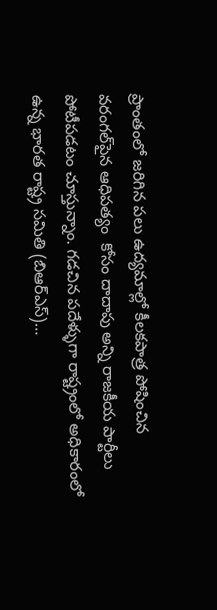ప్రాంతంలో జరిగిన పలు ఉద్యమాల్లో కీలకపాత్ర పోషించిన వరంగల్‌పైన ఆధిపత్యం  కోసం దాదాపు అన్ని రాజకీయ పార్టీలు పోటీపడటం చూస్తున్నాం. గడచిన పదేళ్ళుగా రాష్ట్రంలో అధికారంలో ఉన్న భారత రాష్ట్ర సమితి (బిఆర్‌ఎస్‌)…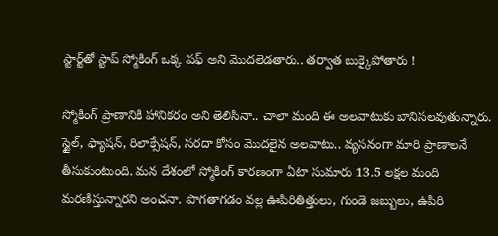స్టార్ట్‌తో స్టాప్‌ స్మోకింగ్‌ ఒక్క పఫ్‌ అని మొదలెడతారు.. తర్వాత బుక్కైపోతారు !

స్మోకింగ్‌ ప్రాణానికి హానికరం అని తెలిసినా.. చాలా మంది ఈ అలవాటుకు బానిసలవుతున్నారు. స్టైల్‌, ఫ్యాషన్‌, రిలాక్సేషన్‌, సరదా కోసం మొదలైన అలవాటు.. వ్యసనంగా మారి ప్రాణాలనే తీసుకుంటుంది. మన దేశంలో స్మోకింగ్‌ కారణంగా ఏటా సుమారు 13.5 లక్షల మంది మరణిస్తున్నారని అంచనా. పొగతాగడం వల్ల ఊపిరితిత్తులు, గుండె జబ్బులు, ఉపిరి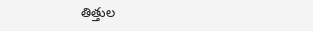తిత్తుల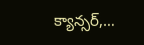క్యాన్సర్‌,…